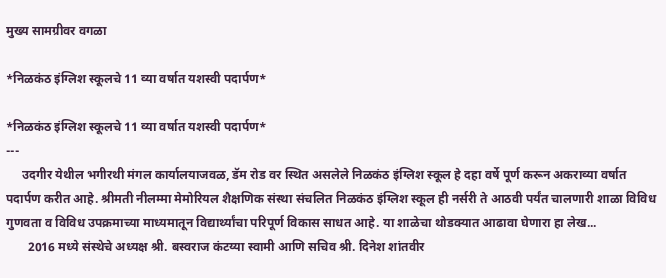मुख्य सामग्रीवर वगळा

*निळकंठ इंग्लिश स्कूलचे 11 व्या वर्षात यशस्वी पदार्पण*

*निळकंठ इंग्लिश स्कूलचे 11 व्या वर्षात यशस्वी पदार्पण*
---
     उदगीर येथील भगीरथी मंगल कार्यालयाजवळ, डॅम रोड वर स्थित असलेले निळकंठ इंग्लिश स्कूल हे दहा वर्षे पूर्ण करून अकराव्या वर्षात पदार्पण करीत आहे. श्रीमती नीलम्मा मेमोरियल शैक्षणिक संस्था संचलित निळकंठ इंग्लिश स्कूल ही नर्सरी ते आठवी पर्यंत चालणारी शाळा विविध गुणवता व विविध उपक्रमाच्या माध्यमातून विद्यार्थ्यांचा परिपूर्ण विकास साधत आहे. या शाळेचा थोडक्यात आढावा घेणारा हा लेख...
       2016 मध्ये संस्थेचे अध्यक्ष श्री. बस्वराज कंटय्या स्वामी आणि सचिव श्री. दिनेश शांतवीर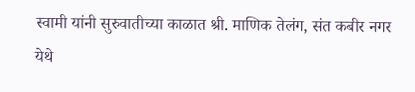स्वामी यांनी सुरुवातीच्या काळात श्री. माणिक तेलंग, संत कबीर नगर येथे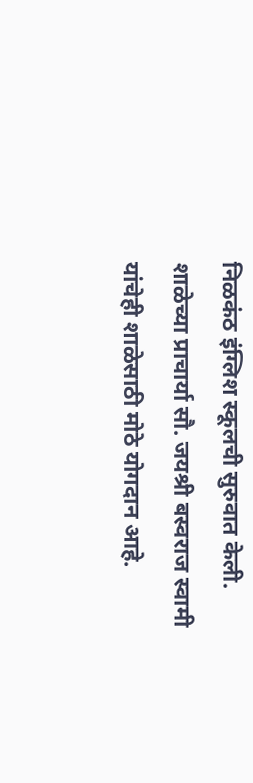निळकंठ इंग्लिश स्कूलची सुरुवात केली. शाळेच्या प्राचार्या सौ. जयश्री बस्वराज स्वामी यांचेही शाळेसाठी मोठे योगदान आहे.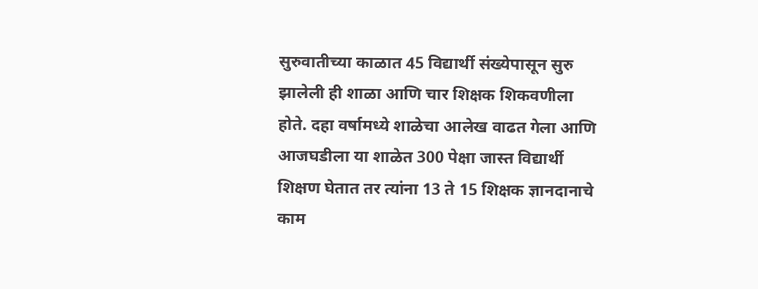सुरुवातीच्या काळात 45 विद्यार्थी संख्येपासून सुरु झालेली ही शाळा आणि चार शिक्षक शिकवणीला होते. दहा वर्षामध्ये शाळेचा आलेख वाढत गेला आणि आजघडीला या शाळेत 300 पेक्षा जास्त विद्यार्थी शिक्षण घेतात तर त्यांना 13 ते 15 शिक्षक ज्ञानदानाचे काम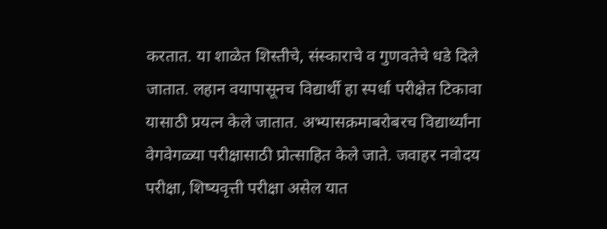करतात. या शाळेत शिस्तीचे, संस्काराचे व गुणवतेचे धडे दिले जातात. लहान वयापासूनच विद्यार्थी हा स्पर्धा परीक्षेत टिकावा यासाठी प्रयत्न केले जातात. अभ्यासक्रमाबरोबरच विद्यार्थ्यांना वेगवेगळ्या परीक्षासाठी प्रोत्साहित केले जाते. जवाहर नवोदय परीक्षा, शिष्यवृत्ती परीक्षा असेल यात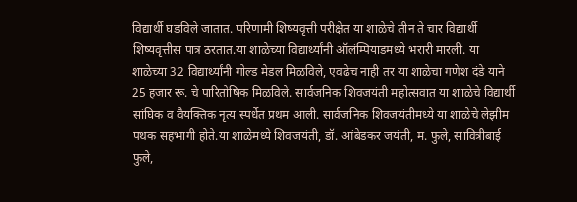विद्यार्थी घडविले जातात. परिणामी शिष्यवृत्ती परीक्षेत या शाळेचे तीन ते चार विद्यार्थी शिष्यवृत्तीस पात्र ठरतात.या शाळेच्या विद्यार्थ्यांनी ऑलंम्पियाडमध्ये भरारी मारली. या शाळेच्या 32 विद्यार्थ्यांनी गोल्ड मेडल मिळविले, एवढेच नाही तर या शाळेचा गणेश दंडे याने 25 हजार रू. चे पारितोषिक मिळविले. सार्वजनिक शिवजयंती महोत्सवात या शाळेचे विद्यार्थी सांघिक व वैयक्तिक नृत्य स्पर्धेत प्रथम आली. सार्वजनिक शिवजयंतीमध्ये या शाळेचे लेझीम पथक सहभागी होते.या शाळेमध्ये शिवजयंती, डॉ. आंबेडकर जयंती, म. फुले, सावित्रीबाई फुले,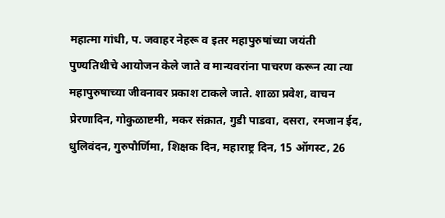महात्मा गांधी, प. जवाहर नेहरू व इतर महापुरुषांच्या जयंती पुण्यतिथीचे आयोजन केले जाते व मान्यवरांना पाचरण करून त्या त्या महापुरुषाच्या जीवनावर प्रकाश टाकले जाते. शाळा प्रवेश, वाचन प्रेरणादिन, गोकुळाष्टमी, मकर संक्रात, गुडी पाडवा, दसरा, रमजान ईद, धुलिवंदन, गुरुपौर्णिमा, शिक्षक दिन, महाराष्ट्र दिन, 15 ऑगस्ट, 26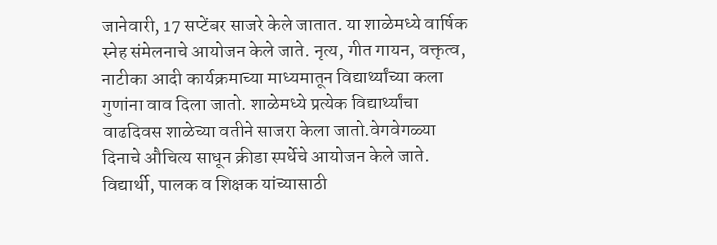जानेवारी, 17 सप्टेंबर साजरे केले जातात. या शाळेमध्ये वार्षिक स्नेह संमेलनाचे आयोजन केले जाते. नृत्य, गीत गायन, वक्तृत्व, नाटीका आदी कार्यक्रमाच्या माध्यमातून विद्यार्थ्यांच्या कला गुणांना वाव दिला जातो. शाळेमध्ये प्रत्येक विद्यार्थ्यांचा वाढदिवस शाळेच्या वतीने साजरा केला जातो.वेगवेगळ्या दिनाचे औचित्य साधून क्रीडा स्पर्धेचे आयोजन केले जाते. विद्यार्थी, पालक व शिक्षक यांच्यासाठी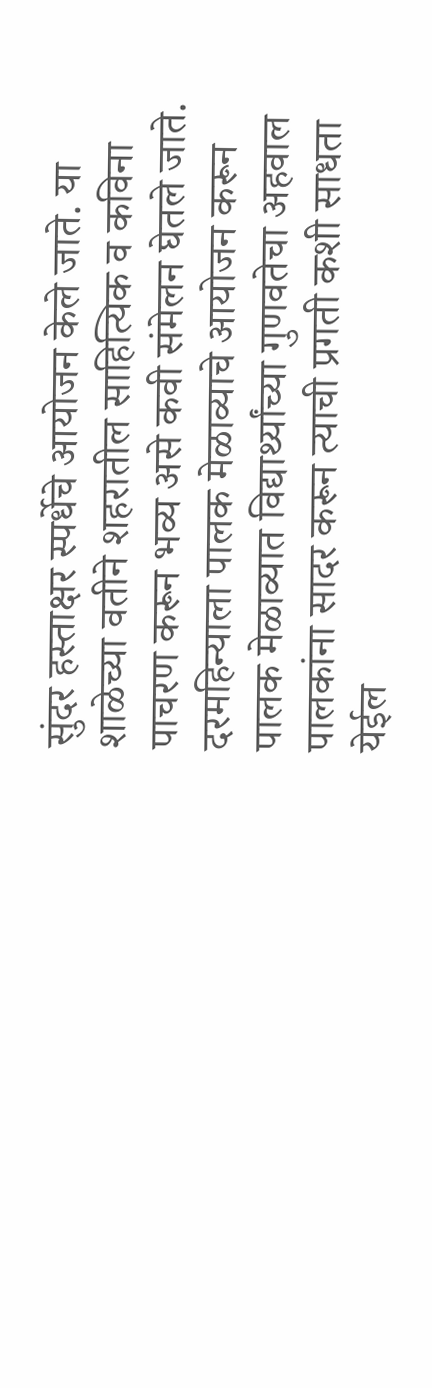सुंदर हस्ताक्षर स्पर्धेचे आयोजन केले जाते. या शाळेच्या वतीने शहरातील साहित्यिक व कविना पाचरण करून भव्य असे कवी संमेलन घेतले जाते. दरमहिन्याला पालक मेळाव्याचे आयोजन करून पालक मेळाव्यात विद्यार्थ्यांच्या गुणवतेचा अहवाल पालकांना सादर करून त्याची प्रगती कशी साधता येईल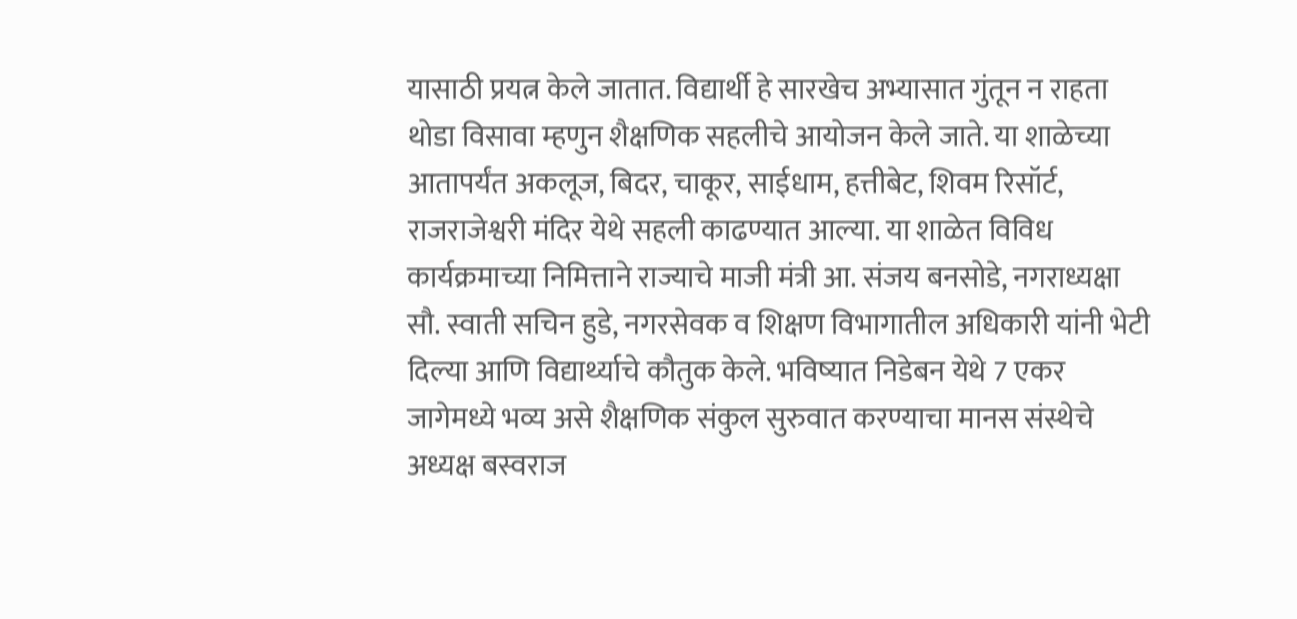यासाठी प्रयत्न केले जातात. विद्यार्थी हे सारखेच अभ्यासात गुंतून न राहता थोडा विसावा म्हणुन शैक्षणिक सहलीचे आयोजन केले जाते. या शाळेच्या आतापर्यंत अकलूज, बिदर, चाकूर, साईधाम, हत्तीबेट, शिवम रिसॉर्ट, राजराजेश्वरी मंदिर येथे सहली काढण्यात आल्या. या शाळेत विविध कार्यक्रमाच्या निमित्ताने राज्याचे माजी मंत्री आ. संजय बनसोडे, नगराध्यक्षा सौ. स्वाती सचिन हुडे, नगरसेवक व शिक्षण विभागातील अधिकारी यांनी भेटी दिल्या आणि विद्यार्थ्याचे कौतुक केले. भविष्यात निडेबन येथे 7 एकर जागेमध्ये भव्य असे शैक्षणिक संकुल सुरुवात करण्याचा मानस संस्थेचे अध्यक्ष बस्वराज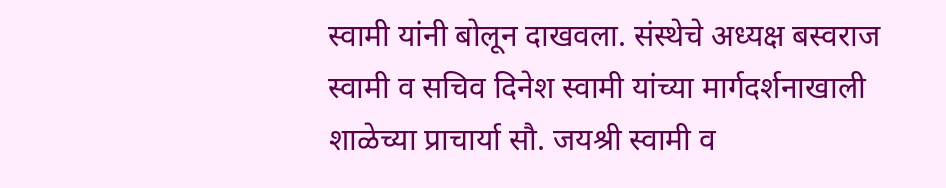स्वामी यांनी बोलून दाखवला. संस्थेचे अध्यक्ष बस्वराज स्वामी व सचिव दिनेश स्वामी यांच्या मार्गदर्शनाखाली शाळेच्या प्राचार्या सौ. जयश्री स्वामी व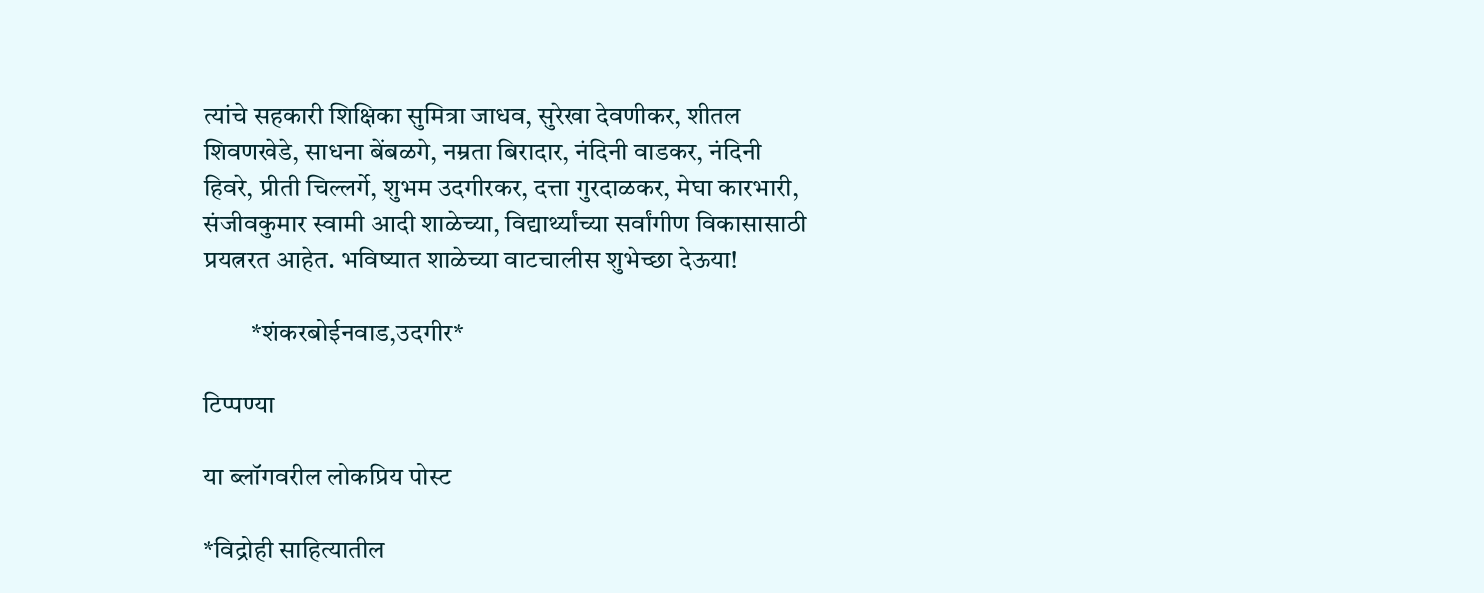त्यांचे सहकारी शिक्षिका सुमित्रा जाधव, सुरेखा देवणीकर, शीतल शिवणखेडे, साधना बेंबळगे, नम्रता बिरादार, नंदिनी वाडकर, नंदिनी हिवरे, प्रीती चिल्लर्गे, शुभम उदगीरकर, दत्ता गुरदाळकर, मेघा कारभारी, संजीवकुमार स्वामी आदी शाळेच्या, विद्यार्थ्यांच्या सर्वांगीण विकासासाठी प्रयत्नरत आहेत. भविष्यात शाळेच्या वाटचालीस शुभेच्छा देऊया!

         *शंकरबोईनवाड,उदगीर*

टिप्पण्या

या ब्लॉगवरील लोकप्रिय पोस्ट

*विद्रोही साहित्यातील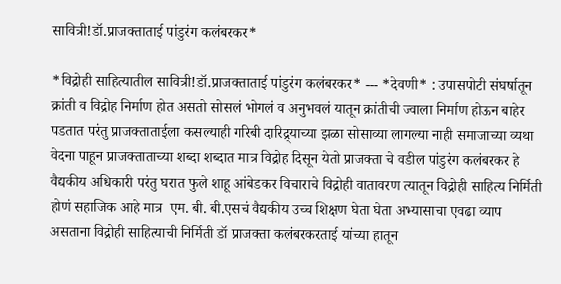सावित्री!डॉ.प्राजक्ताताई पांडुरंग कलंबरकर*

*विद्रोही साहित्यातील सावित्री!डॉ.प्राजक्ताताई पांडुरंग कलंबरकर* --- *देवणी* : उपासपोटी संघर्षातून क्रांती व विद्रोह निर्माण होत असतो सोसलं भोगलं व अनुभवलं यातून क्रांतीची ज्वाला निर्माण होऊन बाहेर पडतात परंतु प्राजक्ताताईला कसल्याही गरिबी दारिद्र्याच्या झळा सोसाव्या लागल्या नाही समाजाच्या व्यथा वेदना पाहून प्राजक्ताताच्या शब्दा शब्दात मात्र विद्रोह दिसून येतो प्राजक्ता चे वडील पांडुरंग कलंबरकर हे वैद्यकीय अधिकारी परंतु घरात फुले शाहू आंबेडकर विचाराचे विद्रोही वातावरण त्यातून विद्रोही साहित्य निर्मिती होणं सहाजिक आहे मात्र  एम. बी. बी.एसचं वैद्यकीय उच्च शिक्षण घेता घेता अभ्यासाचा एवढा व्याप असताना विद्रोही साहित्याची निर्मिती डॉ प्राजक्ता कलंबरकरताई यांच्या हातून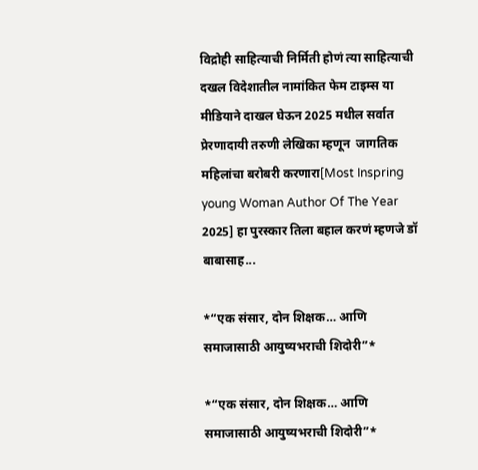विद्रोही साहित्याची निर्मिती होणं त्या साहित्याची दखल विदेशातील नामांकित फेम टाइम्स या मीडियाने दाखल घेऊन 2025 मधील सर्वात प्रेरणादायी तरुणी लेखिका म्हणून  जागतिक महिलांचा बरोबरी करणारा[Most Inspring young Woman Author Of The Year 2025] हा पुरस्कार तिला बहाल करणं म्हणजे डॉ बाबासाह...

*“एक संसार, दोन शिक्षक… आणि समाजासाठी आयुष्यभराची शिदोरी”*

*“एक संसार, दोन शिक्षक… आणि समाजासाठी आयुष्यभराची शिदोरी”*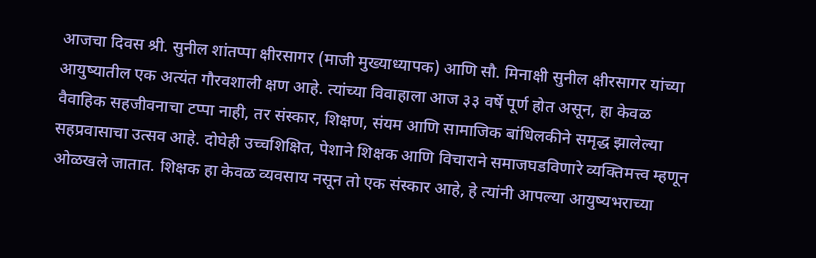आजचा दिवस श्री. सुनील शांतप्पा क्षीरसागर (माजी मुख्याध्यापक) आणि सौ. मिनाक्षी सुनील क्षीरसागर यांच्या आयुष्यातील एक अत्यंत गौरवशाली क्षण आहे. त्यांच्या विवाहाला आज ३३ वर्षे पूर्ण होत असून, हा केवळ वैवाहिक सहजीवनाचा टप्पा नाही, तर संस्कार, शिक्षण, संयम आणि सामाजिक बांधिलकीने समृद्ध झालेल्या सहप्रवासाचा उत्सव आहे. दोघेही उच्चशिक्षित, पेशाने शिक्षक आणि विचाराने समाजघडविणारे व्यक्तिमत्त्व म्हणून ओळखले जातात. शिक्षक हा केवळ व्यवसाय नसून तो एक संस्कार आहे, हे त्यांनी आपल्या आयुष्यभराच्या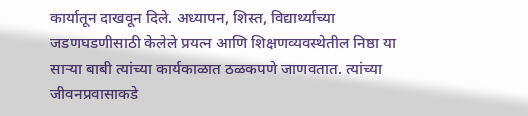कार्यातून दाखवून दिले. अध्यापन, शिस्त, विद्यार्थ्यांच्या जडणघडणीसाठी केलेले प्रयत्न आणि शिक्षणव्यवस्थेतील निष्ठा या साऱ्या बाबी त्यांच्या कार्यकाळात ठळकपणे जाणवतात. त्यांच्या जीवनप्रवासाकडे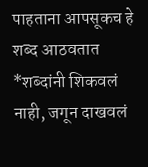पाहताना आपसूकच हे शब्द आठवतात   *शब्दांनी शिकवलं नाही, जगून दाखवलं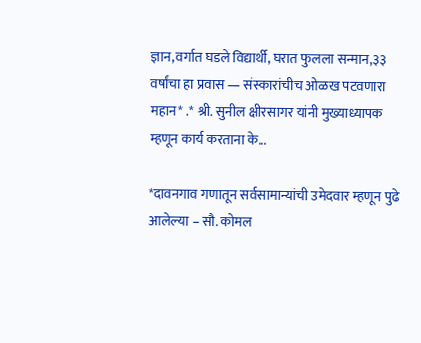ज्ञान,वर्गात घडले विद्यार्थी, घरात फुलला सन्मान,३३ वर्षांचा हा प्रवास — संस्कारांचीच ओळख पटवणारा महान* .* श्री. सुनील क्षीरसागर यांनी मुख्याध्यापक म्हणून कार्य करताना के...

*दावनगाव गणातून सर्वसामान्यांची उमेदवार म्हणून पुढे आलेल्या – सौ. कोमल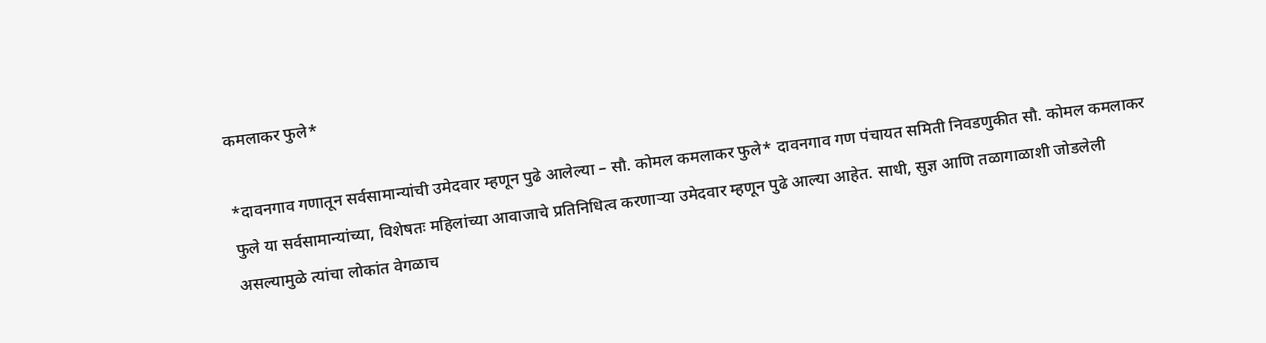कमलाकर फुले*

*दावनगाव गणातून सर्वसामान्यांची उमेदवार म्हणून पुढे आलेल्या – सौ. कोमल कमलाकर फुले* दावनगाव गण पंचायत समिती निवडणुकीत सौ. कोमल कमलाकर फुले या सर्वसामान्यांच्या, विशेषतः महिलांच्या आवाजाचे प्रतिनिधित्व करणाऱ्या उमेदवार म्हणून पुढे आल्या आहेत. साधी, सुज्ञ आणि तळागाळाशी जोडलेली असल्यामुळे त्यांचा लोकांत वेगळाच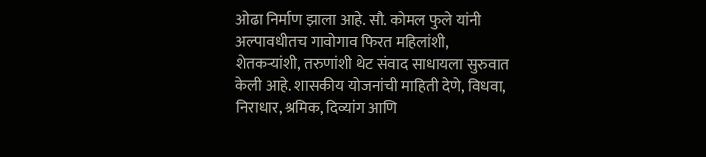ओढा निर्माण झाला आहे. सौ. कोमल फुले यांनी अल्पावधीतच गावोगाव फिरत महिलांशी, शेतकऱ्यांशी, तरुणांशी थेट संवाद साधायला सुरुवात केली आहे. शासकीय योजनांची माहिती देणे, विधवा, निराधार, श्रमिक, दिव्यांग आणि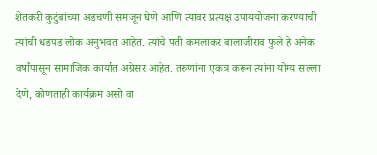शेतकरी कुटुंबांच्या अडचणी समजून घेणे आणि त्यावर प्रत्यक्ष उपाययोजना करण्याची त्यांची धडपड लोक अनुभवत आहेत. त्यांचे पती कमलाकर बालाजीराव फुले हे अनेक वर्षांपासून सामाजिक कार्यात अग्रेसर आहेत. तरुणांना एकत्र करून त्यांना योग्य सल्ला देणे, कोणताही कार्यक्रम असो वा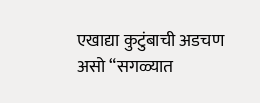एखाद्या कुटुंबाची अडचण असो “सगळ्यात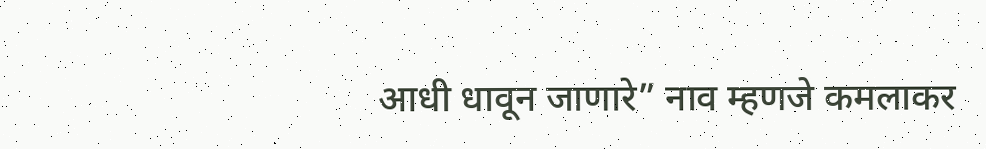आधी धावून जाणारे” नाव म्हणजे कमलाकर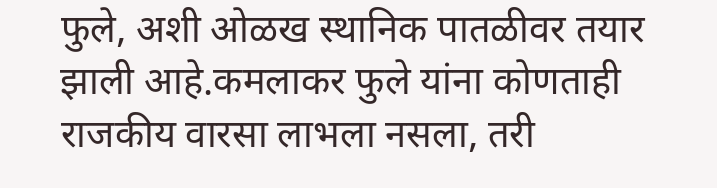फुले, अशी ओळख स्थानिक पातळीवर तयार झाली आहे.कमलाकर फुले यांना कोणताही राजकीय वारसा लाभला नसला, तरी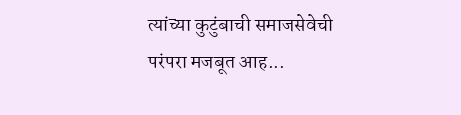त्यांच्या कुटुंबाची समाजसेवेची परंपरा मजबूत आह...